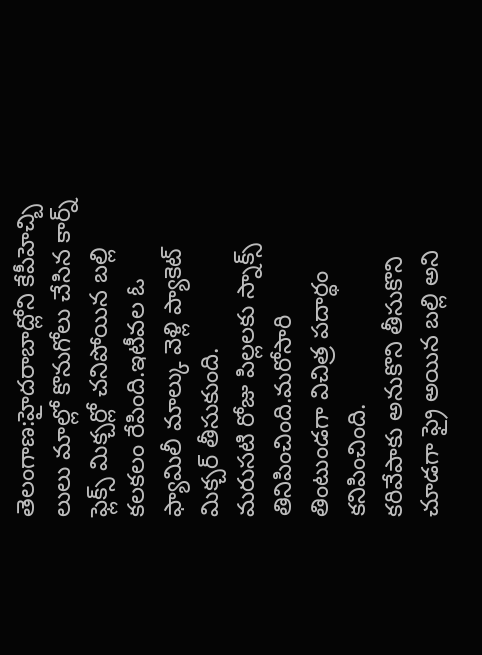తెలంగాణ:హైదరాబాద్లోని కేపీహెచ్బి లులు మాల్లో కొనుగోలు చేసిన కార్న్ ఫ్లెక్స్ మిక్చర్లో చనిపోయిన బల్లి కలకలం రేపింది.ఇటీవల ఓ ఫ్యామిలీ మాల్కు వెళ్లి ప్యాకెట్ మిక్చర్ తీసుకుంది.
మరుసటి రోజు పిల్లలకు స్నాక్స్ తినిపించింది.మరోసారి తింటుండగా విచిత్ర పదార్థం కనిపించింది.
కరివేపాకు అనుకొని తీసుకొని చూడగా ఫ్రై అయిన బల్లి అని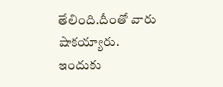తేలింది.దీంతో వారు షాకయ్యారు.
ఇందుకు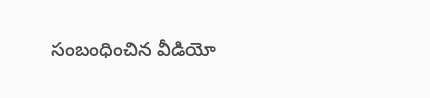సంబంధించిన వీడియో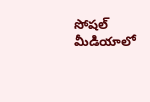సోషల్ మీడియాలో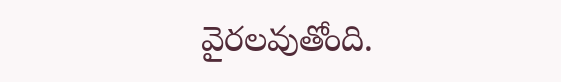వైరలవుతోంది.